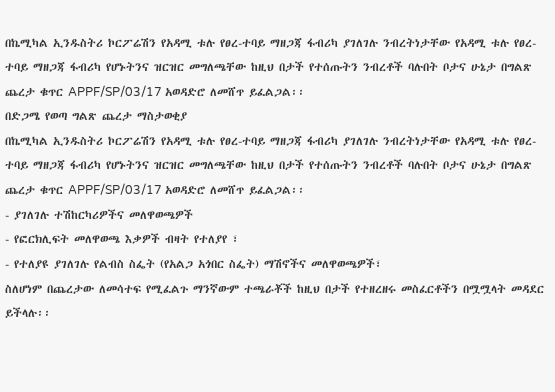በኬሚካል ኢንዱስትሪ ኮርፖሬሽን የአዳሚ ቱሉ የፀረ-ተባይ ማዘጋጃ ፋብሪካ ያገለገሉ ንብረትነታቸው የአዳሚ ቱሉ የፀረ-ተባይ ማዘጋጃ ፋብሪካ የሆኑትንና ዝርዝር መግለጫቸው ከዚህ በታች የተሰጡትን ንብረቶች ባሉበት ቦታና ሁኔታ በግልጽ ጨረታ ቁጥር APPF/SP/03/17 አወዳድሮ ለመሸጥ ይፈልጋል፡፡
በድጋሜ የወጣ ግልጽ ጨረታ ማስታወቂያ
በኬሚካል ኢንዱስትሪ ኮርፖሬሽን የአዳሚ ቱሉ የፀረ-ተባይ ማዘጋጃ ፋብሪካ ያገለገሉ ንብረትነታቸው የአዳሚ ቱሉ የፀረ-ተባይ ማዘጋጃ ፋብሪካ የሆኑትንና ዝርዝር መግለጫቸው ከዚህ በታች የተሰጡትን ንብረቶች ባሉበት ቦታና ሁኔታ በግልጽ ጨረታ ቁጥር APPF/SP/03/17 አወዳድሮ ለመሸጥ ይፈልጋል፡፡
- ያገለገሉ ተሽከርካሪዎችና መለዋወጫዎች
- የፎርክሊፍት መለዋወጫ እቃዎች ብዛት የተለያየ ፣
- የተለያዩ ያገለገሉ የልብስ ስፌት (የአልጋ አጎበር ስፌት) ማሽኖችና መለዋወጫዎች፣
ስለሆነም በጨረታው ለመሳተፍ የሚፈልጉ ማንኛውም ተጫራቾች ከዚህ በታች የተዘረዘሩ መስፈርቶችን በሟሟላት መዳደር ይችላሉ፡፡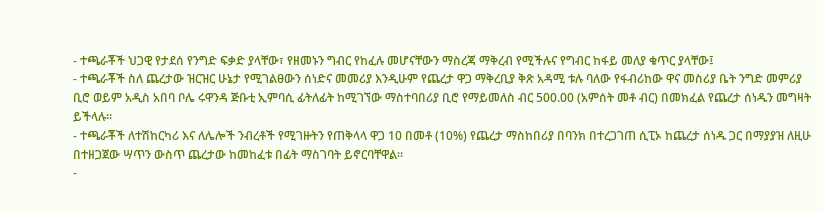- ተጫራቾች ህጋዊ የታደሰ የንግድ ፍቃድ ያላቸው፣ የዘመኑን ግብር የከፈሉ መሆናቸውን ማስረጃ ማቅረብ የሚችሉና የግብር ከፋይ መለያ ቁጥር ያላቸው፤
- ተጫራቾች ስለ ጨረታው ዝርዝር ሁኔታ የሚገልፀውን ሰነድና መመሪያ እንዲሁም የጨረታ ዋጋ ማቅረቢያ ቅጽ አዳሚ ቱሉ ባለው የፋብሪከው ዋና መስሪያ ቤት ንግድ መምሪያ ቢሮ ወይም አዲስ አበባ ቦሌ ሩዋንዳ ጅቡቲ ኢምባሲ ፊትለፊት ከሚገኘው ማስተባበሪያ ቢሮ የማይመለስ ብር 500.00 (አምሰት መቶ ብር) በመክፈል የጨረታ ሰነዱን መግዛት ይችላሉ፡፡
- ተጫራቾች ለተሽከርካሪ እና ለሌሎች ንብረቶች የሚገዙትን የጠቅላላ ዋጋ 10 በመቶ (10%) የጨረታ ማስከበሪያ በባንክ በተረጋገጠ ሲፒኦ ከጨረታ ሰነዱ ጋር በማያያዝ ለዚሁ በተዘጋጀው ሣጥን ውስጥ ጨረታው ከመከፈቱ በፊት ማስገባት ይኖርባቸዋል፡፡
-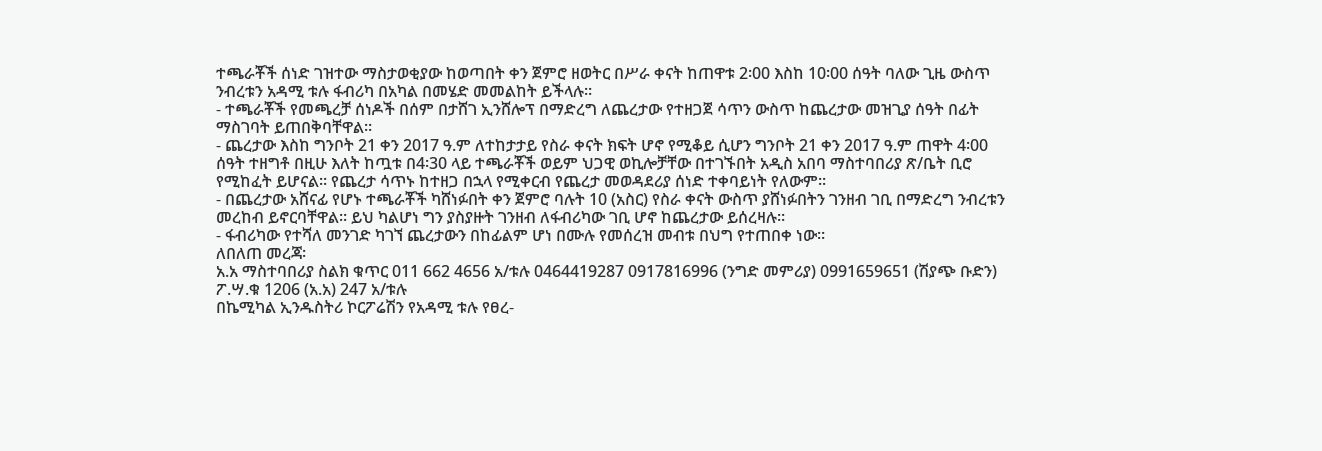ተጫራቾች ሰነድ ገዝተው ማስታወቂያው ከወጣበት ቀን ጀምሮ ዘወትር በሥራ ቀናት ከጠዋቱ 2፡00 እስከ 10፡00 ሰዓት ባለው ጊዜ ውስጥ ንብረቱን አዳሚ ቱሉ ፋብሪካ በአካል በመሄድ መመልከት ይችላሉ።
- ተጫራቾች የመጫረቻ ሰነዶች በሰም በታሸገ ኢንሸሎፕ በማድረግ ለጨረታው የተዘጋጀ ሳጥን ውስጥ ከጨረታው መዝጊያ ሰዓት በፊት ማስገባት ይጠበቅባቸዋል።
- ጨረታው እስከ ግንቦት 21 ቀን 2017 ዓ.ም ለተከታታይ የስራ ቀናት ክፍት ሆኖ የሚቆይ ሲሆን ግንቦት 21 ቀን 2017 ዓ.ም ጠዋት 4፡00 ሰዓት ተዘግቶ በዚሁ እለት ከጧቱ በ4፡30 ላይ ተጫራቾች ወይም ህጋዊ ወኪሎቻቸው በተገኙበት አዲስ አበባ ማስተባበሪያ ጽ/ቤት ቢሮ የሚከፈት ይሆናል፡፡ የጨረታ ሳጥኑ ከተዘጋ በኋላ የሚቀርብ የጨረታ መወዳደሪያ ሰነድ ተቀባይነት የለውም፡፡
- በጨረታው አሸናፊ የሆኑ ተጫራቾች ካሸነፉበት ቀን ጀምሮ ባሉት 10 (አስር) የስራ ቀናት ውስጥ ያሸነፉበትን ገንዘብ ገቢ በማድረግ ንብረቱን መረከብ ይኖርባቸዋል፡፡ ይህ ካልሆነ ግን ያስያዙት ገንዘብ ለፋብሪካው ገቢ ሆኖ ከጨረታው ይሰረዛሉ።
- ፋብሪካው የተሻለ መንገድ ካገኘ ጨረታውን በከፊልም ሆነ በሙሉ የመሰረዝ መብቱ በህግ የተጠበቀ ነው።
ለበለጠ መረጃ፡
አ.አ ማስተባበሪያ ስልክ ቁጥር 011 662 4656 አ/ቱሉ 0464419287 0917816996 (ንግድ መምሪያ) 0991659651 (ሽያጭ ቡድን) ፖ.ሣ.ቁ 1206 (አ.አ) 247 አ/ቱሉ
በኬሚካል ኢንዱስትሪ ኮርፖሬሽን የአዳሚ ቱሉ የፀረ-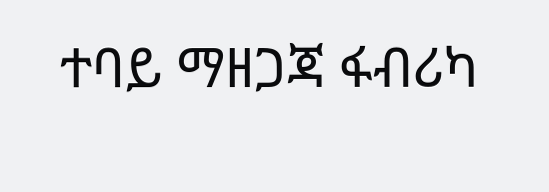ተባይ ማዘጋጃ ፋብሪካ